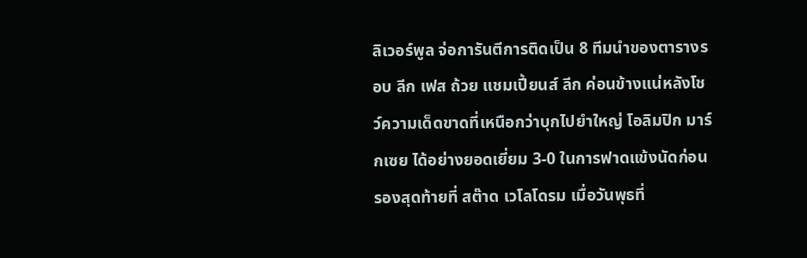ลิเวอร์พูล จ่อการันตีการติดเป็น 8 ทีมนำของตารางรอบ ลีก เฟส ถ้วย แชมเปี้ยนส์ ลีก ค่อนข้างแน่หลังโชว์ความเด็ดขาดที่เหนือกว่าบุกไปยำใหญ่ โอลิมปิก มาร์กเซย ได้อย่างยอดเยี่ยม 3-0 ในการฟาดแข้งนัดก่อนรองสุดท้ายที่ สต๊าด เวโลโดรม เมื่อวันพุธที่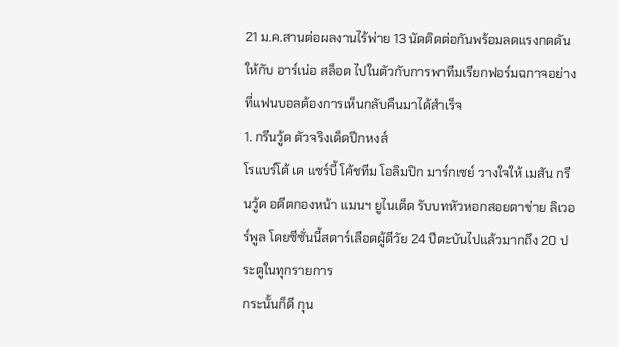21 ม.ค.สานต่อผลงานไร้พ่าย 13 นัดติดต่อกันพร้อมลดแรงกดดันให้กับ อาร์เน่อ สล็อต ไปในตัวกับการพาทีมเรียกฟอร์มฉกาจอย่างที่แฟนบอลต้องการเห็นกลับคืนมาได้สำเร็จ
1. กรีนวู้ด ตัวจริงเด็ดปีกหงส์
โรแบร์โต้ เด แซร์บี้ โค้ชทีม โอลิมปิก มาร์กเซย์ วางใจให้ เมสัน กรีนวู้ด อดีตกองหน้า แมนฯ ยูไนเต็ด รับบทหัวหอกสอยตาข่าย ลิเวอร์พูล โดยซีซั่นนี้สตาร์เลือดผู้ดีวัย 24 ปีตะบันไปแล้วมากถึง 20 ประตูในทุกรายการ
กระนั้นก็ดี กุน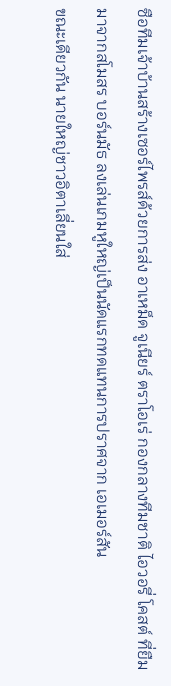ซือทีมเจ้าบ้านสร้างเซอร์ไพรส์ด้วยการส่ง อาเหม็ด จูเนียร์ ตราโอเร่ กองกลางทีมชาติ ไอวอรี่ โคสต์ ที่ยืมมาจากสโมสร บอร์นมัธ ลงเล่นเกมหูใหญ่เป็นนัดแรกทดแทนการปราศจาก เอเมอร์สัน
ขณะเดียวกัน นายใหญ่ชาวอิตาเลี่ยนใส่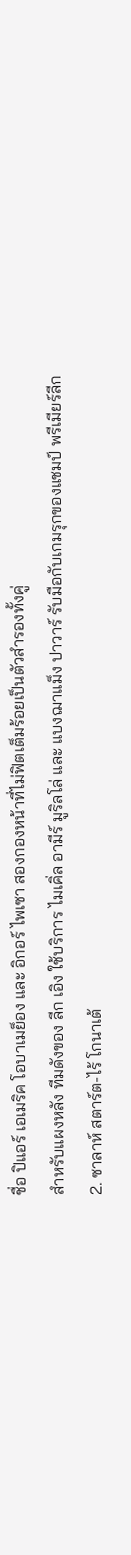ชื่อ ปิแอร์ เอเมริค โอบาเมย็อง และ อิกอร์ ไพเซา สองกองหน้าที่ไม่ฟิตเต็มร้อยเป็นตัวสำรองทั้งคู่
สำหรับแผงหลัง ทีมดังของ ลีก เอิง ใช้บริการ ไมเคิ่ล อามีร์ มูริลโล่ และ แบงฌาแม็ง ปาวาร์ รับมือกับเกมรุกของแชมป์ พรีเมียร์ลีก
2. ซาลาห์ สตาร์ต-ไร้ โกนาเต้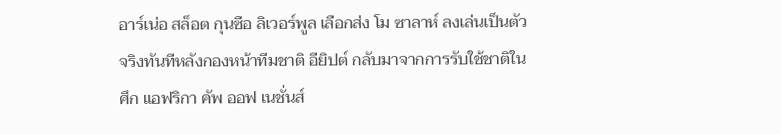อาร์เน่อ สล็อต กุนซือ ลิเวอร์พูล เลือกส่ง โม ซาลาห์ ลงเล่นเป็นตัวจริงทันทีหลังกองหน้าทีมชาติ อียิปต์ กลับมาจากการรับใช้ชาติในศึก แอฟริกา คัพ ออฟ เนชั่นส์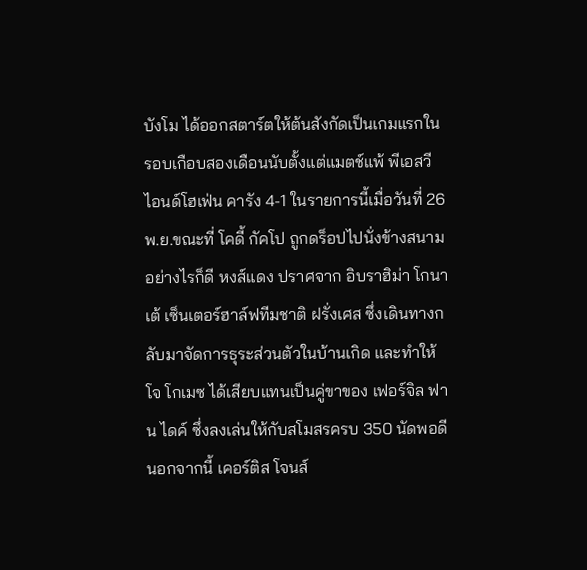บังโม ได้ออกสตาร์ตให้ต้นสังกัดเป็นเกมแรกในรอบเกือบสองเดือนนับตั้งแต่แมตช์แพ้ พีเอสวี ไอนด์โฮเฟ่น คารัง 4-1 ในรายการนี้เมื่อวันที่ 26 พ.ย.ขณะที่ โคดี้ กัคโป ถูกดร็อปไปนั่งข้างสนาม
อย่างไรก็ดี หงส์แดง ปราศจาก อิบราฮิม่า โกนาเต้ เซ็นเตอร์ฮาล์ฟทีมชาติ ฝรั่งเศส ซึ่งเดินทางกลับมาจัดการธุระส่วนตัวในบ้านเกิด และทำให้ โจ โกเมซ ได้เสียบแทนเป็นคู่ขาของ เฟอร์จิล ฟาน ไดค์ ซึ่งลงเล่นให้กับสโมสรครบ 350 นัดพอดี
นอกจากนี้ เคอร์ติส โจนส์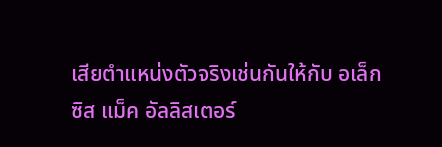เสียตำแหน่งตัวจริงเช่นกันให้กับ อเล็กซิส แม็ค อัลลิสเตอร์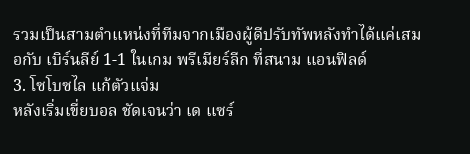รวมเป็นสามตำแหน่งที่ทีมจากเมืองผู้ดีปรับทัพหลังทำได้แค่เสมอกับ เบิร์นลีย์ 1-1 ในเกม พรีเมียร์ลีก ที่สนาม แอนฟิลด์
3. โซโบซไล แก้ตัวแจ่ม
หลังเริ่มเขี่ยบอล ชัดเจนว่า เด แซร์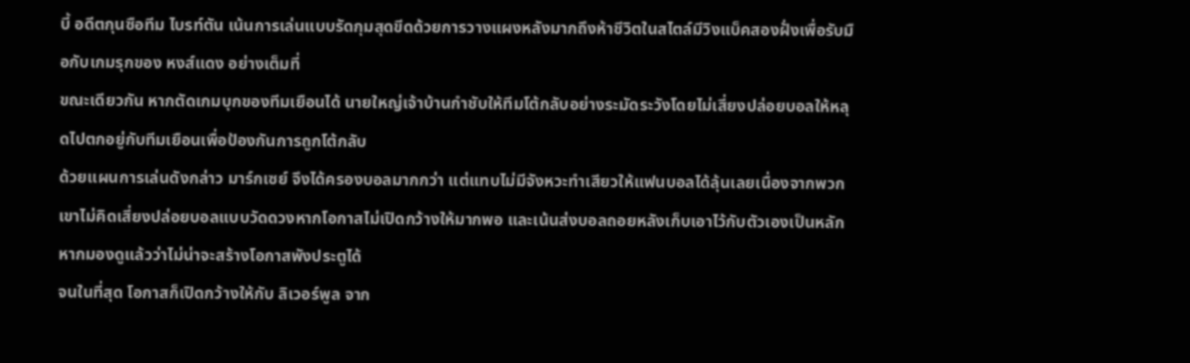บี้ อดีตกุนซือทีม ไบรท์ตัน เน้นการเล่นแบบรัดกุมสุดขีดด้วยการวางแผงหลังมากถึงห้าชีวิตในสไตล์มีวิงแบ็คสองฝั่งเพื่อรับมือกับเกมรุกของ หงส์แดง อย่างเต็มที่
ขณะเดียวกัน หากตัดเกมบุกของทีมเยือนได้ นายใหญ่เจ้าบ้านกำชับให้ทีมโต้กลับอย่างระมัดระวังโดยไม่เสี่ยงปล่อยบอลให้หลุดไปตกอยู่กับทีมเยือนเพื่อป้องกันการถูกโต้กลับ
ด้วยแผนการเล่นดังกล่าว มาร์กเซย์ จึงได้ครองบอลมากกว่า แต่แทบไม่มีจังหวะทำเสียวให้แฟนบอลได้ลุ้นเลยเนื่องจากพวกเขาไม่คิดเสี่ยงปล่อยบอลแบบวัดดวงหากโอกาสไม่เปิดกว้างให้มากพอ และเน้นส่งบอลถอยหลังเก็บเอาไว้กับตัวเองเป็นหลักหากมองดูแล้วว่าไม่น่าจะสร้างโอกาสพังประตูได้
จนในที่สุด โอกาสก็เปิดกว้างให้กับ ลิเวอร์พูล จาก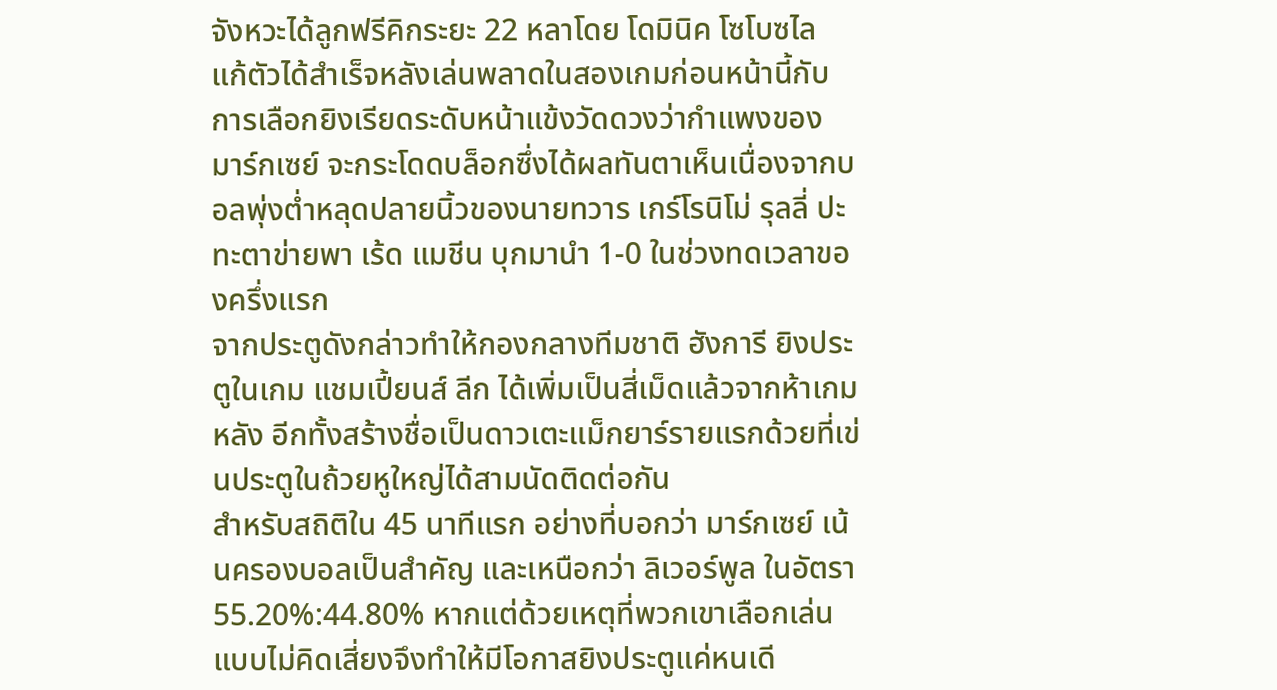จังหวะได้ลูกฟรีคิกระยะ 22 หลาโดย โดมินิค โซโบซไล แก้ตัวได้สำเร็จหลังเล่นพลาดในสองเกมก่อนหน้านี้กับการเลือกยิงเรียดระดับหน้าแข้งวัดดวงว่ากำแพงของ มาร์กเซย์ จะกระโดดบล็อกซึ่งได้ผลทันตาเห็นเนื่องจากบอลพุ่งต่ำหลุดปลายนิ้วของนายทวาร เกร์โรนิโม่ รุลลี่ ปะทะตาข่ายพา เร้ด แมชีน บุกมานำ 1-0 ในช่วงทดเวลาของครึ่งแรก
จากประตูดังกล่าวทำให้กองกลางทีมชาติ ฮังการี ยิงประตูในเกม แชมเปี้ยนส์ ลีก ได้เพิ่มเป็นสี่เม็ดแล้วจากห้าเกมหลัง อีกทั้งสร้างชื่อเป็นดาวเตะแม็กยาร์รายแรกด้วยที่เข่นประตูในถ้วยหูใหญ่ได้สามนัดติดต่อกัน
สำหรับสถิติใน 45 นาทีแรก อย่างที่บอกว่า มาร์กเซย์ เน้นครองบอลเป็นสำคัญ และเหนือกว่า ลิเวอร์พูล ในอัตรา 55.20%:44.80% หากแต่ด้วยเหตุที่พวกเขาเลือกเล่นแบบไม่คิดเสี่ยงจึงทำให้มีโอกาสยิงประตูแค่หนเดี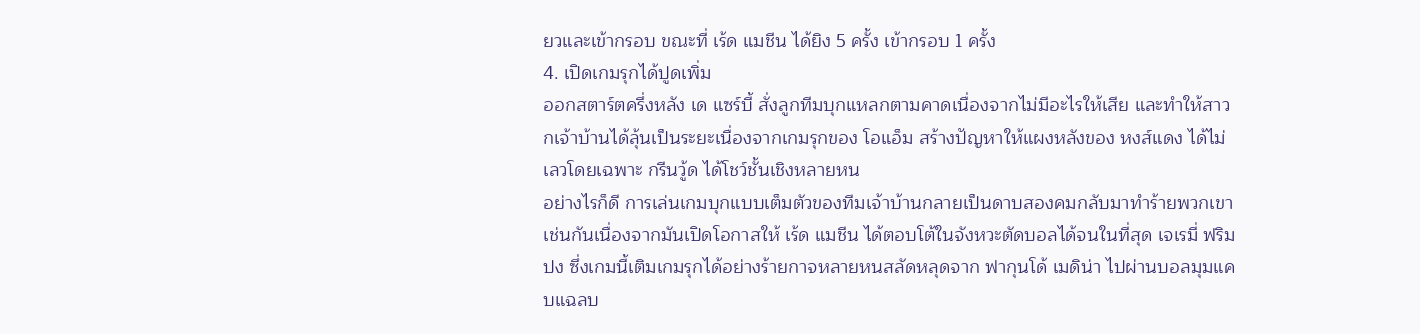ยวและเข้ากรอบ ขณะที่ เร้ด แมชีน ได้ยิง 5 ครั้ง เข้ากรอบ 1 ครั้ง
4. เปิดเกมรุกได้ปูดเพิ่ม
ออกสตาร์ตครึ่งหลัง เด แซร์บี้ สั่งลูกทีมบุกแหลกตามคาดเนื่องจากไม่มีอะไรให้เสีย และทำให้สาวกเจ้าบ้านได้ลุ้นเป็นระยะเนื่องจากเกมรุกของ โอแอ็ม สร้างปัญหาให้แผงหลังของ หงส์แดง ได้ไม่เลวโดยเฉพาะ กรีนวู้ด ได้โชว์ชั้นเชิงหลายหน
อย่างไรก็ดี การเล่นเกมบุกแบบเต็มตัวของทีมเจ้าบ้านกลายเป็นดาบสองคมกลับมาทำร้ายพวกเขาเช่นกันเนื่องจากมันเปิดโอกาสให้ เร้ด แมชีน ได้ตอบโต้ในจังหวะตัดบอลได้จนในที่สุด เจเรมี่ ฟริมปง ซึ่งเกมนี้เติมเกมรุกได้อย่างร้ายกาจหลายหนสลัดหลุดจาก ฟากุนโด้ เมดิน่า ไปผ่านบอลมุมแคบแฉลบ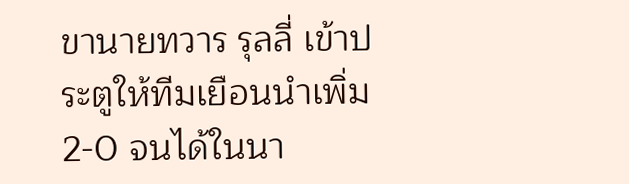ขานายทวาร รุลลี่ เข้าประตูให้ทีมเยือนนำเพิ่ม 2-0 จนได้ในนา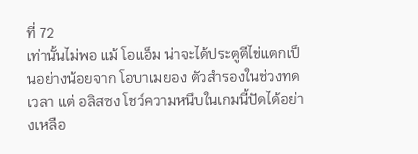ที่ 72
เท่านั้นไม่พอ แม้ โอแอ็ม น่าจะได้ประตูตีไข่แตกเป็นอย่างน้อยจาก โอบาเมยอง ตัวสำรองในช่วงทดเวลา แต่ อลิสซง โชว์ความหนึบในเกมนี้ปัดได้อย่างเหลือ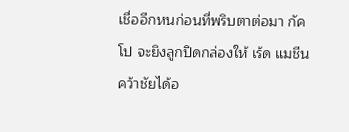เชื่ออีกหนก่อนที่พริบตาต่อมา กัคโป จะยิงลูกปิดกล่องให้ เร้ด แมชีน คว้าชัยได้อ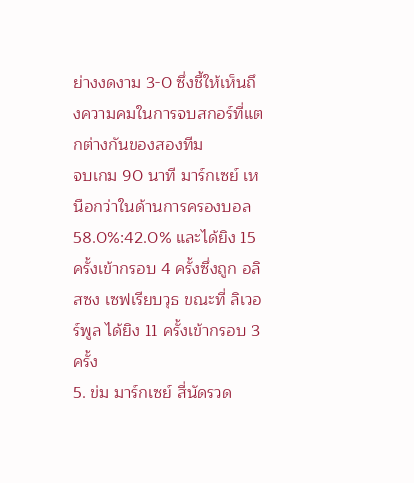ย่างงดงาม 3-0 ซึ่งชี้ให้เห็นถึงความคมในการจบสกอร์ที่แตกต่างกันของสองทีม
จบเกม 90 นาที มาร์กเซย์ เหนือกว่าในด้านการครองบอล 58.0%:42.0% และได้ยิง 15 ครั้งเข้ากรอบ 4 ครั้งซึ่งถูก อลิสซง เซฟเรียบวุธ ขณะที่ ลิเวอร์พูล ได้ยิง 11 ครั้งเข้ากรอบ 3 ครั้ง
5. ข่ม มาร์กเซย์ สี่นัดรวด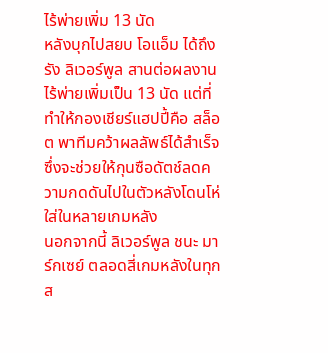ไร้พ่ายเพิ่ม 13 นัด
หลังบุกไปสยบ โอแอ็ม ได้ถึงรัง ลิเวอร์พูล สานต่อผลงานไร้พ่ายเพิ่มเป็น 13 นัด แต่ที่ทำให้กองเชียร์แฮปปี้คือ สล็อต พาทีมคว้าผลลัพธ์ได้สำเร็จซึ่งจะช่วยให้กุนซือดัตช์ลดความกดดันไปในตัวหลังโดนโห่ใส่ในหลายเกมหลัง
นอกจากนี้ ลิเวอร์พูล ชนะ มาร์กเซย์ ตลอดสี่เกมหลังในทุกส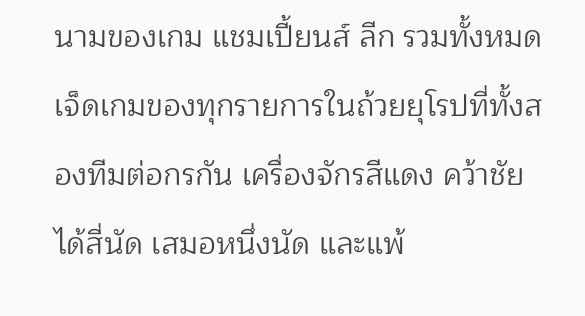นามของเกม แชมเปี้ยนส์ ลีก รวมทั้งหมดเจ็ดเกมของทุกรายการในถ้วยยุโรปที่ทั้งสองทีมต่อกรกัน เครื่องจักรสีแดง คว้าชัยได้สี่นัด เสมอหนึ่งนัด และแพ้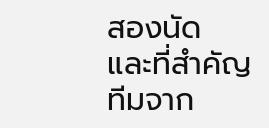สองนัด
และที่สำคัญ ทีมจาก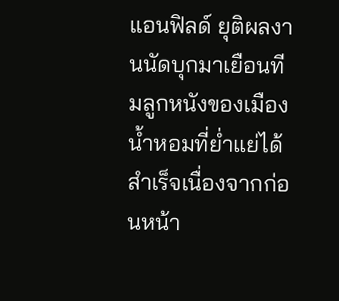แอนฟิลด์ ยุติผลงานนัดบุกมาเยือนทีมลูกหนังของเมืองน้ำหอมที่ย่ำแย่ได้สำเร็จเนื่องจากก่อนหน้า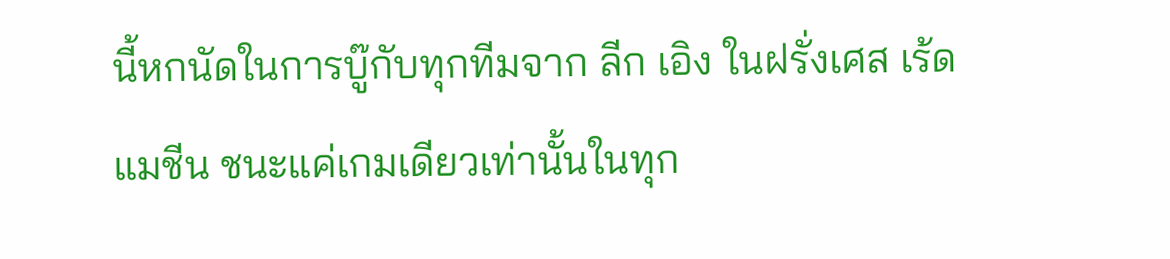นี้หกนัดในการบู๊กับทุกทีมจาก ลีก เอิง ในฝรั่งเศส เร้ด แมชีน ชนะแค่เกมเดียวเท่านั้นในทุก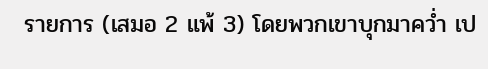รายการ (เสมอ 2 แพ้ 3) โดยพวกเขาบุกมาคว่ำ เป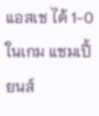แอสเช ได้ 1-0 ในเกม แชมเปี้ยนส์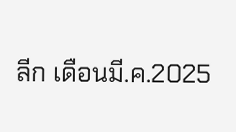ลีก เดือนมี.ค.2025